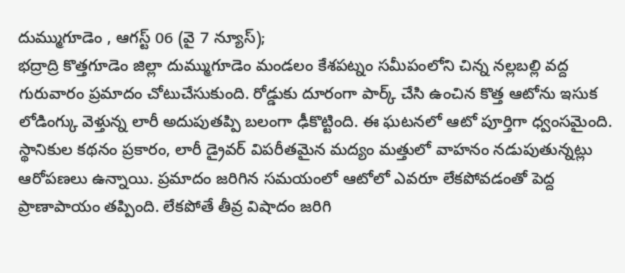దుమ్ముగూడెం , ఆగస్ట్ 06 (వై 7 న్యూస్);
భద్రాద్రి కొత్తగూడెం జిల్లా దుమ్ముగూడెం మండలం కేశపట్నం సమీపంలోని చిన్న నల్లబల్లి వద్ద గురువారం ప్రమాదం చోటుచేసుకుంది. రోడ్డుకు దూరంగా పార్క్ చేసి ఉంచిన కొత్త ఆటోను ఇసుక లోడింగ్కు వెళ్తున్న లారీ అదుపుతప్పి బలంగా ఢీకొట్టింది. ఈ ఘటనలో ఆటో పూర్తిగా ధ్వంసమైంది.
స్థానికుల కథనం ప్రకారం, లారీ డ్రైవర్ విపరీతమైన మద్యం మత్తులో వాహనం నడుపుతున్నట్లు ఆరోపణలు ఉన్నాయి. ప్రమాదం జరిగిన సమయంలో ఆటోలో ఎవరూ లేకపోవడంతో పెద్ద ప్రాణాపాయం తప్పింది. లేకపోతే తీవ్ర విషాదం జరిగి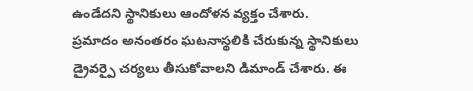ఉండేదని స్థానికులు ఆందోళన వ్యక్తం చేశారు.
ప్రమాదం అనంతరం ఘటనాస్థలికి చేరుకున్న స్థానికులు డ్రైవర్పై చర్యలు తీసుకోవాలని డిమాండ్ చేశారు. ఈ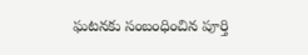ఘటనకు సంబంధించిన పూర్తి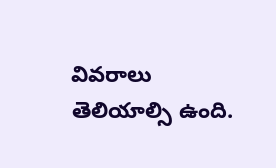వివరాలు తెలియాల్సి ఉంది.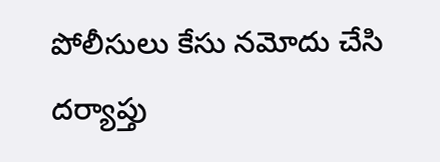పోలీసులు కేసు నమోదు చేసి దర్యాప్తు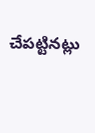చేపట్టినట్లు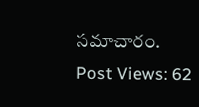సమాచారం.
Post Views: 62